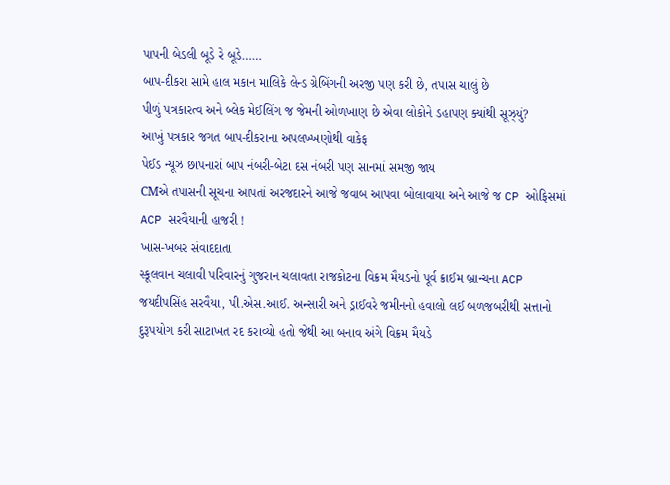પાપની બેડલી બૂડે રે બૂડે……
બાપ-દીકરા સામે હાલ મકાન માલિકે લેન્ડ ગ્રેબિંગની અરજી પણ કરી છે, તપાસ ચાલું છે
પીળું પત્રકારત્વ અને બ્લેક મેઈલિંગ જ જેમની ઓળખાણ છે એવા લોકોને ડહાપણ ક્યાંથી સૂઝ્યું?
આખું પત્રકાર જગત બાપ-દીકરાના અપલખ્ખણોથી વાકેફ
પેઈડ ન્યૂઝ છાપનારાં બાપ નંબરી-બેટા દસ નંબરી પણ સાનમાં સમજી જાય
CMએ તપાસની સૂચના આપતાં અરજદારને આજે જવાબ આપવા બોલાવાયા અને આજે જ CP ઓફિસમાં ACP સરવૈયાની હાજરી !
ખાસ-ખબર સંવાદદાતા
સ્કૂલવાન ચલાવી પરિવારનું ગુજરાન ચલાવતા રાજકોટના વિક્રમ મૈયડનો પૂર્વ ક્રાઈમ બ્રાન્ચના ACP જયદીપસિંહ સરવૈયા, પી.એસ.આઈ. અન્સારી અને ડ્રાઈવરે જમીનનો હવાલો લઈ બળજબરીથી સત્તાનો દુરૂપયોગ કરી સાટાખત રદ કરાવ્યો હતો જેથી આ બનાવ અંગે વિક્રમ મૈયડે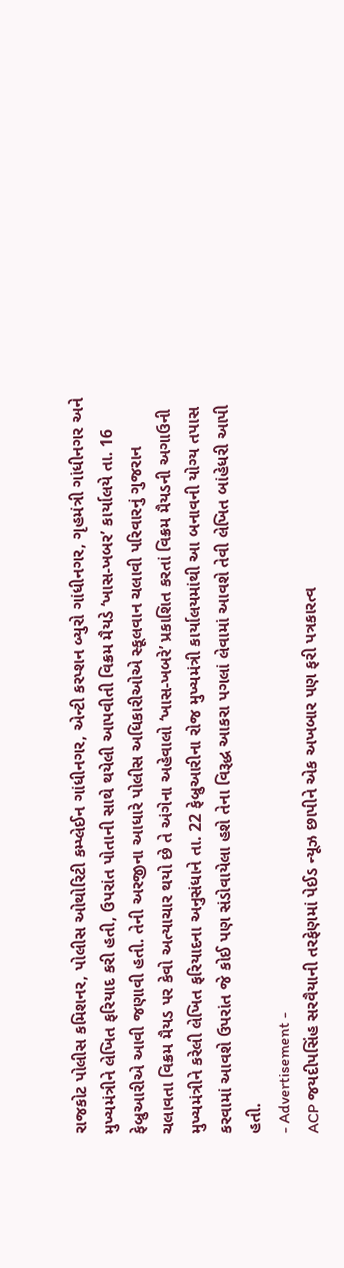રાજકોટ પોલીસ કમિશનર, પોલીસ ઓથોરિટી કમ્પ્લેઈન ગાંધીનગર, એન્ટી કરપ્શન બ્યુરો ગાંધીનગર, ગૃહમંત્રી ગાંધીનગર અને મુખ્યમંત્રીને લેખિત ફરિયાદ કરી હતી, ઉપરાંત પોતાની સાથે થયેલી આપવીતી વિક્રમ મૈયડે ‘ખાસ-ખબર’ કાર્યાલયે તા. 16 ફેબ્રુઆરીએ આવી જણાવી હતી. તેની અરજીના આધારે પોલીસ અધિકારીઓએ સ્કૂલવાન ચલાવી પરિવારનું ગુજરાન ચલાવતા વિક્રમ મૈયડ પર કેવો અત્યાચાર થયો છે તે અંગેના અહેવાલો ‘ખાસ-ખબરે’ પ્રકાશિત કરતાં વિક્રમ મૈયડની અગાઉની મુખ્યમંત્રીને કરેલી લેખિત ફરિયાદના અનુસંધાને તા. 22 ફેબ્રુઆરીના રોજ મુખ્યમંત્રી કાર્યાલયમાંથી આ બનાવની યોગ્ય તપાસ કરવામાં આવશે ઉપરાંત જે કોઈ પણ સંડોવાયેલા હશે તેના વિરૂદ્ધ આકરા પગલાં લેવામાં આવશે તેવી લેખિત બાંહેધરી આપી હતી.
- Advertisement -
ACP જયદીપસિંહ સરવૈયાની તરફેણમાં પેઈડ ન્યૂઝ છાપીને એક અખબાર પણ ફરી પત્રકારત્વ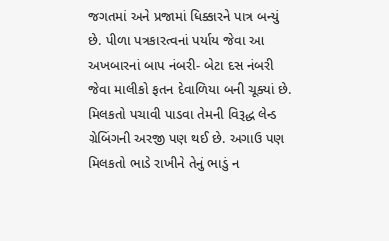જગતમાં અને પ્રજામાં ધિક્કારને પાત્ર બન્યું છે. પીળા પત્રકારત્વનાં પર્યાય જેવા આ અખબારનાં બાપ નંબરી- બેટા દસ નંબરી જેવા માલીકો ફતન દેવાળિયા બની ચૂક્યાં છે. મિલકતો પચાવી પાડવા તેમની વિરૂદ્ધ લેન્ડ ગ્રેબિંગની અરજી પણ થઈ છે. અગાઉ પણ મિલકતો ભાડે રાખીને તેનું ભાડું ન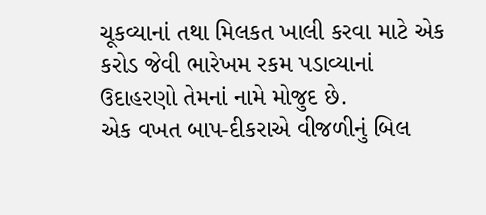ચૂકવ્યાનાં તથા મિલકત ખાલી કરવા માટે એક કરોડ જેવી ભારેખમ રકમ પડાવ્યાનાં ઉદાહરણો તેમનાં નામે મોજુદ છે.
એક વખત બાપ-દીકરાએ વીજળીનું બિલ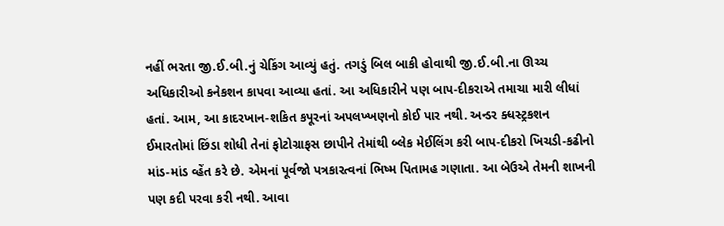નહીં ભરતા જી.ઈ.બી.નું ચેકિંગ આવ્યું હતું. તગડું બિલ બાકી હોવાથી જી.ઈ.બી.ના ઊચ્ચ અધિકારીઓ કનેકશન કાપવા આવ્યા હતાં. આ અધિકારીને પણ બાપ-દીકરાએ તમાચા મારી લીધાં હતાં. આમ, આ કાદરખાન-શકિત કપૂરનાં અપલખ્ખણનો કોઈ પાર નથી. અન્ડર ક્ધસ્ટ્રકશન ઈમારતોમાં છિંડા શોધી તેનાં ફોટોગ્રાફસ છાપીને તેમાંથી બ્લેક મેઈલિંગ કરી બાપ-દીકરો ખિચડી-કઢીનો માંડ-માંડ વ્હેંત કરે છે. એમનાં પૂર્વજો પત્રકારત્વનાં ભિષ્મ પિતામહ ગણાતા. આ બેઉએ તેમની શાખની પણ કદી પરવા કરી નથી. આવા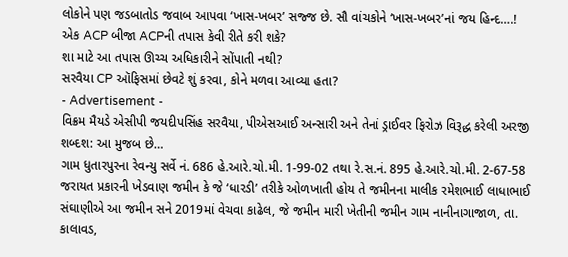લોકોને પણ જડબાતોડ જવાબ આપવા ‘ખાસ-ખબર’ સજ્જ છે. સૌ વાંચકોને ‘ખાસ-ખબર’નાં જય હિન્દ….!
એક ACP બીજા ACPની તપાસ કેવી રીતે કરી શકે?
શા માટે આ તપાસ ઊચ્ચ અધિકારીને સોંપાતી નથી?
સરવૈયા CP ઑફિસમાં છેવટે શું કરવા, કોને મળવા આવ્યા હતા?
- Advertisement -
વિક્રમ મૈયડે એસીપી જયદીપસિંહ સરવૈયા, પીએસઆઈ અન્સારી અને તેનાં ડ્રાઈવર ફિરોઝ વિરૂદ્ધ કરેલી અરજી શબ્દશ: આ મુજબ છે…
ગામ ધુતારપુરના રેવન્યુ સર્વે નં. 686 હે.આરે.ચો.મી. 1-99-02 તથા રે.સ.નં. 895 હે.આરે.ચો.મી. 2-67-58 જરાયત પ્રકારની ખેડવાણ જમીન કે જે ‘ધારડી’ તરીકે ઓળખાતી હોય તે જમીનના માલીક રમેશભાઈ લાધાભાઈ સંઘાણીએ આ જમીન સને 2019માં વેચવા કાઢેલ, જે જમીન મારી ખેતીની જમીન ગામ નાનીનાગાજાળ, તા. કાલાવડ,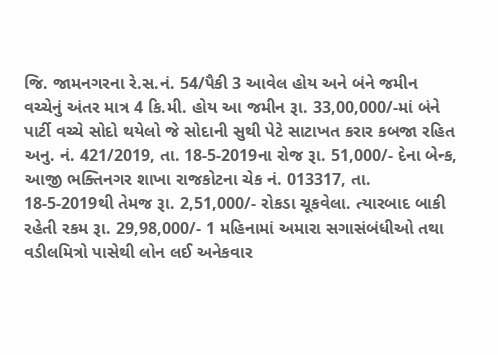જિ. જામનગરના રે.સ.નં. 54/પૈકી 3 આવેલ હોય અને બંને જમીન વચ્ચેનું અંતર માત્ર 4 કિ.મી. હોય આ જમીન રૂા. 33,00,000/-માં બંને પાર્ટી વચ્ચે સોદો થયેલો જે સોદાની સુથી પેટે સાટાખત કરાર કબજા રહિત અનુ. નં. 421/2019, તા. 18-5-2019ના રોજ રૂા. 51,000/- દેના બેન્ક, આજી ભક્તિનગર શાખા રાજકોટના ચેક નં. 013317, તા. 18-5-2019થી તેમજ રૂા. 2,51,000/- રોકડા ચૂકવેલા. ત્યારબાદ બાકી રહેતી રકમ રૂા. 29,98,000/- 1 મહિનામાં અમારા સગાસંબંધીઓ તથા વડીલમિત્રો પાસેથી લોન લઈ અનેકવાર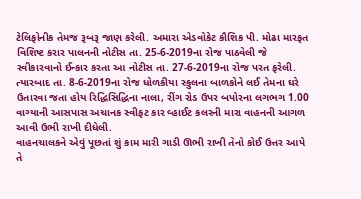ટેલિફોનીક તેમજ રૂબરૂ જાણ કરેલી. અમારા એડવોકેટ કૌશિક પી. મોઢા મારફત વિશિષ્ટ કરાર પાલનની નોટીસ તા. 25-6-2019ના રોજ પાઠવેલી જે સ્વીકારવાનો ઈન્કાર કરતા આ નોટીસ તા. 27-6-2019ના રોજ પરત ફરેલી. ત્યારબાદ તા. 8-6-2019ના રોજ ધોળકીયા સ્કુલના બાળકોને લઈ તેમના ઘરે ઉતારવા જતા હોય રિદ્ધિસિદ્ધિના નાલા, રીંગ રોડ ઉપર બપોરના લગભગ 1.00 વાગ્યાની આસપાસ અચાનક સ્વીફટ કાર વ્હાઈટ કલરની મારા વાહનની આગળ આવી ઉભી રાખી દીધેલી.
વાહનચાલકને એવું પૂછતાં શું કામ મારી ગાડી ઊભી રાખી તેનો કોઈ ઉત્તર આપે તે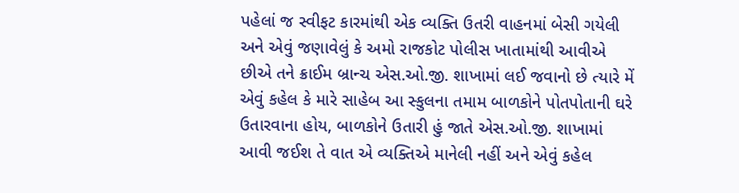પહેલાં જ સ્વીફટ કારમાંથી એક વ્યક્તિ ઉતરી વાહનમાં બેસી ગયેલી અને એવું જણાવેલું કે અમો રાજકોટ પોલીસ ખાતામાંથી આવીએ છીએ તને ક્રાઈમ બ્રાન્ચ એસ.ઓ.જી. શાખામાં લઈ જવાનો છે ત્યારે મેં એવું કહેલ કે મારે સાહેબ આ સ્કુલના તમામ બાળકોને પોતપોતાની ઘરે ઉતારવાના હોય, બાળકોને ઉતારી હું જાતે એસ.ઓ.જી. શાખામાં આવી જઈશ તે વાત એ વ્યક્તિએ માનેલી નહીં અને એવું કહેલ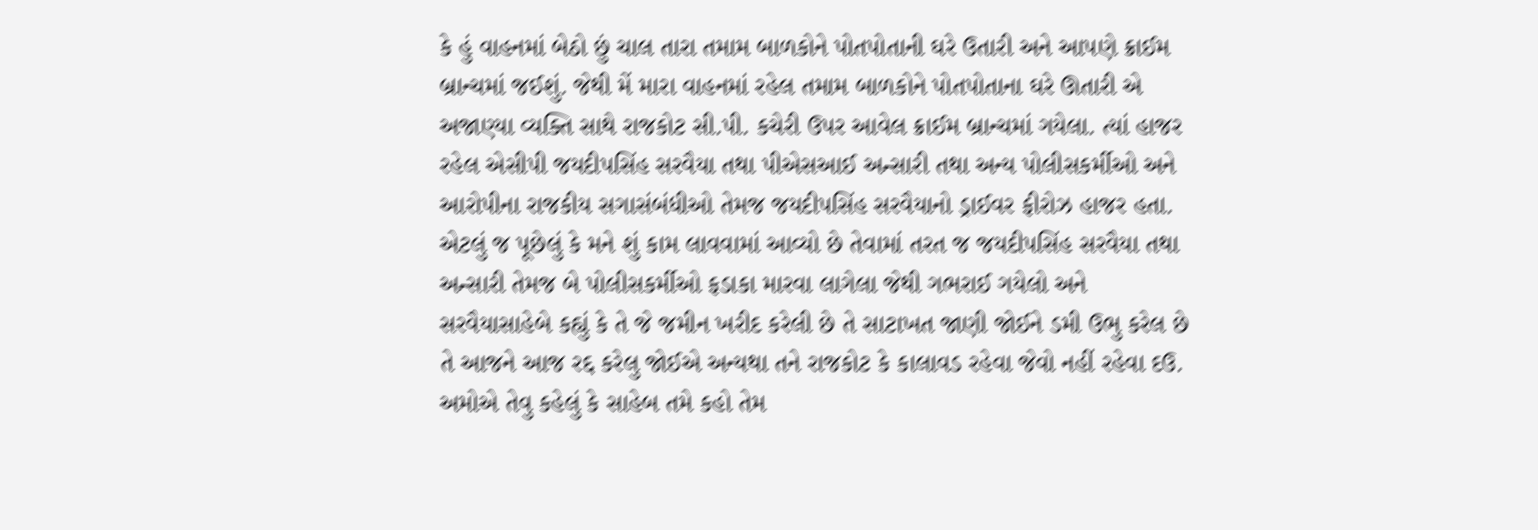કે હું વાહનમાં બેઠો છું ચાલ તારા તમામ બાળકોને પોતપોતાની ઘરે ઉતારી અને આપણે ક્રાઈમ બ્રાન્ચમાં જઈશું. જેથી મેં મારા વાહનમાં રહેલ તમામ બાળકોને પોતપોતાના ઘરે ઊતારી એ અજાણ્યા વ્યક્તિ સાથે રાજકોટ સી.પી. કચેરી ઉપર આવેલ ક્રાઈમ બ્રાન્ચમાં ગયેલા. ત્યાં હાજર રહેલ એસીપી જયદીપસિંહ સરવૈયા તથા પીએસઆઈ અન્સારી તથા અન્ય પોલીસકર્મીઓ અને આરોપીના રાજકીય સગાસંબંધીઓ તેમજ જયદીપસિંહ સરવૈયાનો ડ્રાઈવર ફીરોઝ હાજર હતા. એટલું જ પૂછેલું કે મને શું કામ લાવવામાં આવ્યો છે તેવામાં તરત જ જયદીપસિંહ સરવૈયા તથા અન્સારી તેમજ બે પોલીસકર્મીઓ ફડાકા મારવા લાગેલા જેથી ગભરાઈ ગયેલો અને સરવૈયાસાહેબે કહ્યું કે તે જે જમીન ખરીદ કરેલી છે તે સાટાખત જાણી જોઈને ડમી ઉભુ કરેલ છે તે આજને આજ રદ્દ કરેલુ જોઈએ અન્યથા તને રાજકોટ કે કાલાવડ રહેવા જેવો નહીં રહેવા દઉ. અમોએ તેવુ કહેલું કે સાહેબ તમે કહો તેમ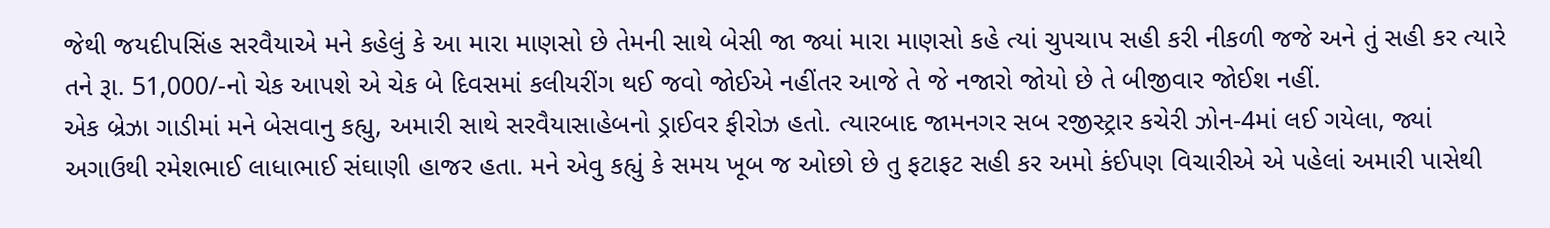જેથી જયદીપસિંહ સરવૈયાએ મને કહેલું કે આ મારા માણસો છે તેમની સાથે બેસી જા જ્યાં મારા માણસો કહે ત્યાં ચુપચાપ સહી કરી નીકળી જજે અને તું સહી કર ત્યારે તને રૂા. 51,000/-નો ચેક આપશે એ ચેક બે દિવસમાં કલીયરીંગ થઈ જવો જોઈએ નહીંતર આજે તે જે નજારો જોયો છે તે બીજીવાર જોઈશ નહીં.
એક બ્રેઝા ગાડીમાં મને બેસવાનુ કહ્યુ, અમારી સાથે સરવૈયાસાહેબનો ડ્રાઈવર ફીરોઝ હતો. ત્યારબાદ જામનગર સબ રજીસ્ટ્રાર કચેરી ઝોન-4માં લઈ ગયેલા, જ્યાં અગાઉથી રમેશભાઈ લાધાભાઈ સંઘાણી હાજર હતા. મને એવુ કહ્યું કે સમય ખૂબ જ ઓછો છે તુ ફટાફટ સહી કર અમો કંઈપણ વિચારીએ એ પહેલાં અમારી પાસેથી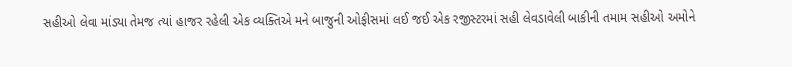સહીઓ લેવા માંડ્યા તેમજ ત્યાં હાજર રહેલી એક વ્યક્તિએ મને બાજુની ઓફીસમાં લઈ જઈ એક રજીસ્ટરમાં સહી લેવડાવેલી બાકીની તમામ સહીઓ અમોને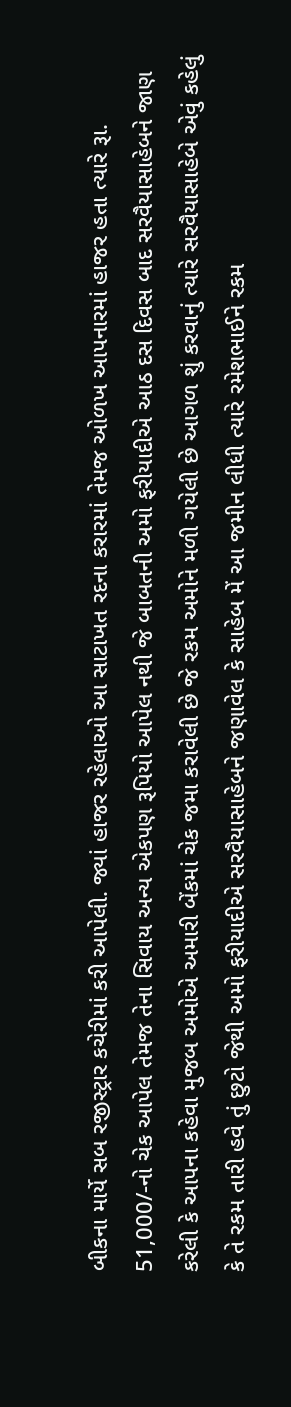બીકના માર્યે સબ રજીસ્ટ્રાર કચેરીમાં કરી આપેલી. જ્યાં હાજર રહેલાઓ આ સાટાખત રદના કરારમાં તેમજ ઓળખ આપનારમાં હાજર હતા ત્યારે રૂા. 51,000/-નો ચેક આપેલ તેમજ તેના સિવાય અન્ય એકપણ રૂપિયો આપેલ નથી જે બાબતની અમો ફરીયાદીએ આઠ દસ દિવસ બાદ સરવૈયાસાહેબને જાણ કરેલી કે આપના કહેવા મુજબ અમોએ અમારી બેંકમાં ચેક જમા કરાવેલી છે જે રકમ અમોને મળી ગયેલી છે આગળ શું કરવાનું ત્યારે સરવૈયાસાહેબે એવું કહેલું કે તે રકમ તારી હવે તું છુટો જેથી અમો ફરીયાદીએ સરવૈયાસાહેબને જણાવેલ કે સાહેબ મેં આ જમીન લીધી ત્યારે રમેશભાઈને રકમ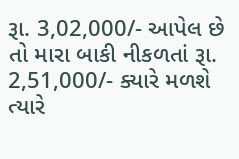રૂા. 3,02,000/- આપેલ છે તો મારા બાકી નીકળતાં રૂા. 2,51,000/- ક્યારે મળશે ત્યારે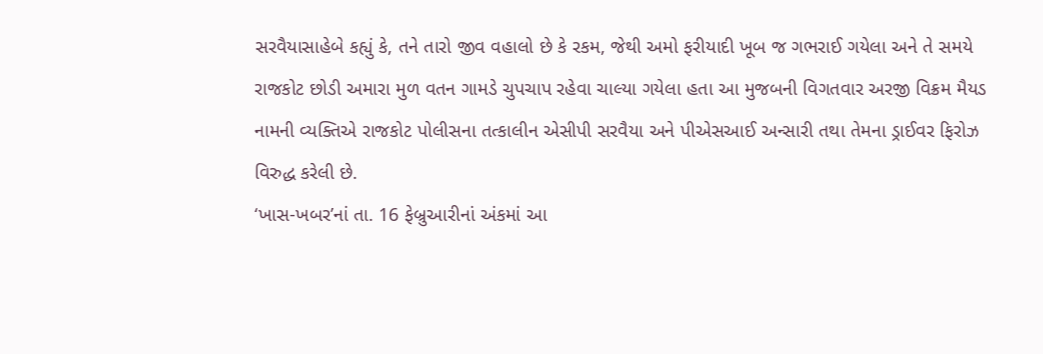સરવૈયાસાહેબે કહ્યું કે, તને તારો જીવ વહાલો છે કે રકમ, જેથી અમો ફરીયાદી ખૂબ જ ગભરાઈ ગયેલા અને તે સમયે રાજકોટ છોડી અમારા મુળ વતન ગામડે ચુપચાપ રહેવા ચાલ્યા ગયેલા હતા આ મુજબની વિગતવાર અરજી વિક્રમ મૈયડ નામની વ્યક્તિએ રાજકોટ પોલીસના તત્કાલીન એસીપી સરવૈયા અને પીએસઆઈ અન્સારી તથા તેમના ડ્રાઈવર ફિરોઝ વિરુદ્ધ કરેલી છે.
‘ખાસ-ખબર’નાં તા. 16 ફેબ્રુઆરીનાં અંકમાં આ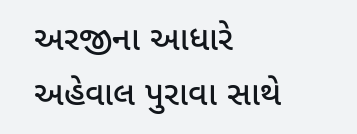અરજીના આધારે અહેવાલ પુરાવા સાથે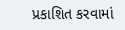પ્રકાશિત કરવામાં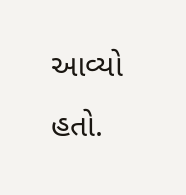આવ્યો હતો.